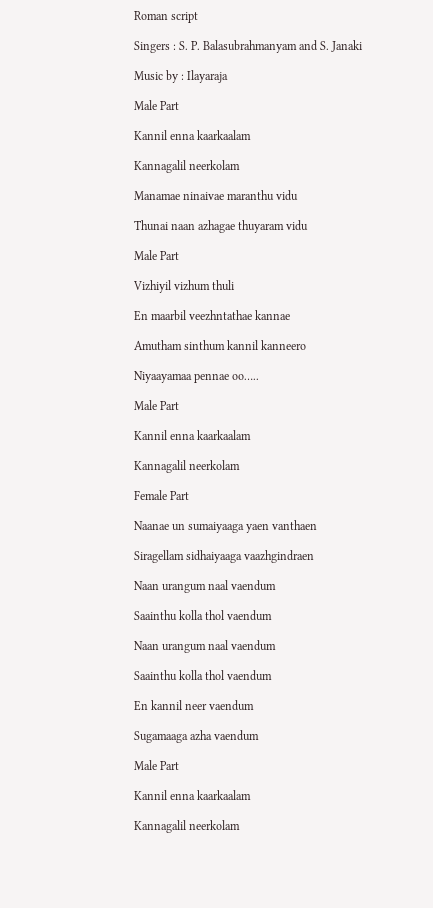Roman script

Singers : S. P. Balasubrahmanyam and S. Janaki

Music by : Ilayaraja

Male Part

Kannil enna kaarkaalam

Kannagalil neerkolam

Manamae ninaivae maranthu vidu

Thunai naan azhagae thuyaram vidu

Male Part

Vizhiyil vizhum thuli

En maarbil veezhntathae kannae

Amutham sinthum kannil kanneero

Niyaayamaa pennae oo…..

Male Part

Kannil enna kaarkaalam

Kannagalil neerkolam

Female Part

Naanae un sumaiyaaga yaen vanthaen

Siragellam sidhaiyaaga vaazhgindraen

Naan urangum naal vaendum

Saainthu kolla thol vaendum

Naan urangum naal vaendum

Saainthu kolla thol vaendum

En kannil neer vaendum

Sugamaaga azha vaendum

Male Part

Kannil enna kaarkaalam

Kannagalil neerkolam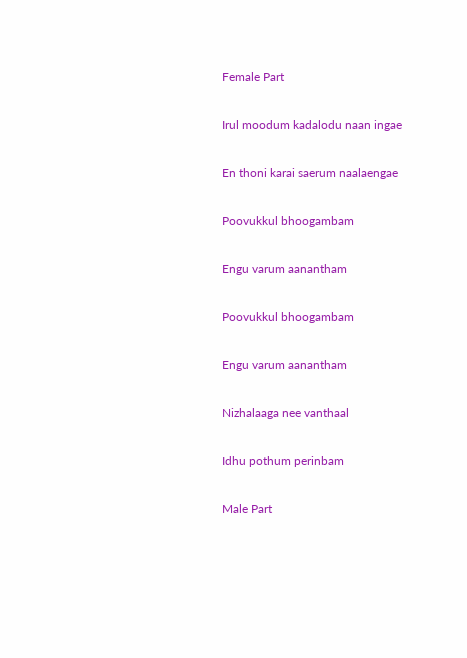Female Part

Irul moodum kadalodu naan ingae

En thoni karai saerum naalaengae

Poovukkul bhoogambam

Engu varum aanantham

Poovukkul bhoogambam

Engu varum aanantham

Nizhalaaga nee vanthaal

Idhu pothum perinbam

Male Part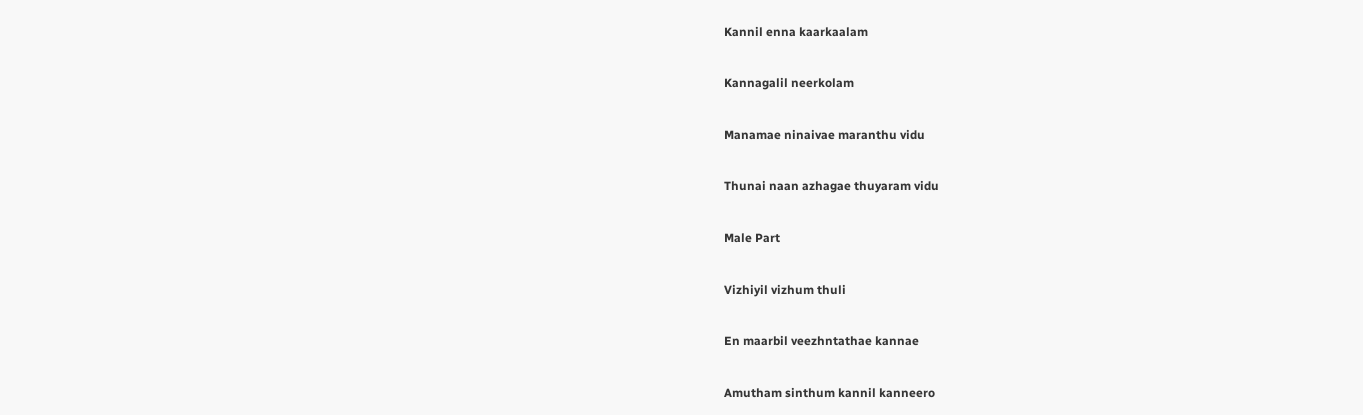Kannil enna kaarkaalam

Kannagalil neerkolam

Manamae ninaivae maranthu vidu

Thunai naan azhagae thuyaram vidu

Male Part

Vizhiyil vizhum thuli

En maarbil veezhntathae kannae

Amutham sinthum kannil kanneero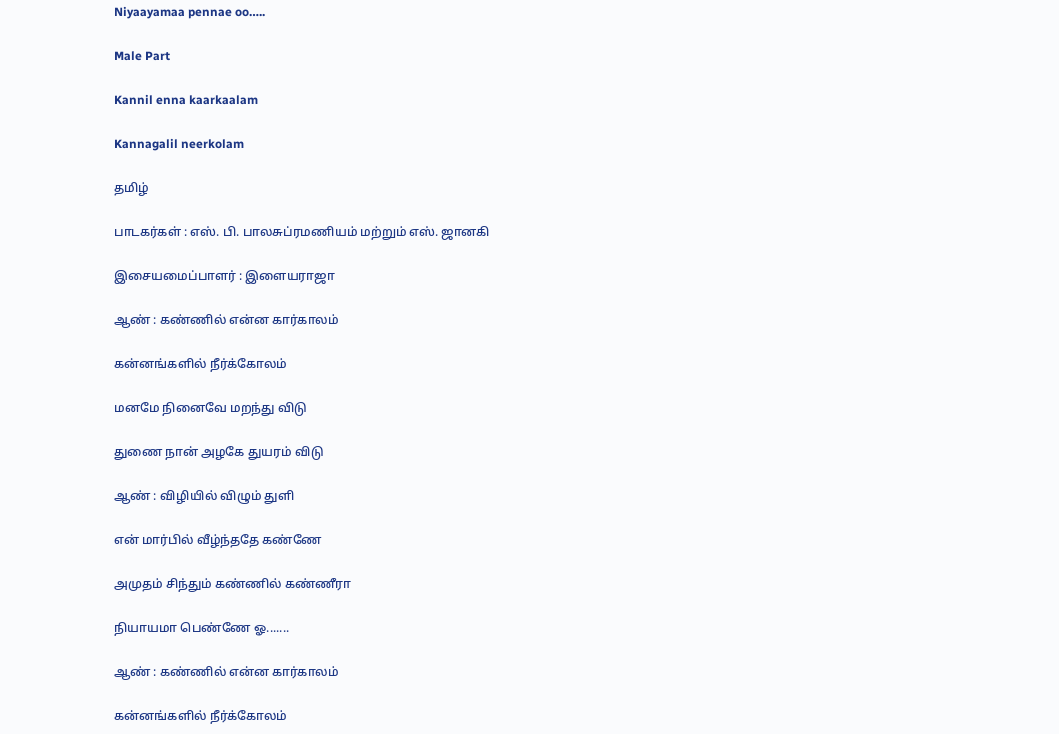Niyaayamaa pennae oo…..

Male Part

Kannil enna kaarkaalam

Kannagalil neerkolam

தமிழ்

பாடகர்கள் : எஸ். பி. பாலசுப்ரமணியம் மற்றும் எஸ். ஜானகி

இசையமைப்பாளர் : இளையராஜா

ஆண் : கண்ணில் என்ன கார்காலம்

கன்னங்களில் நீர்க்கோலம்

மனமே நினைவே மறந்து விடு

துணை நான் அழகே துயரம் விடு

ஆண் : விழியில் விழும் துளி

என் மார்பில் வீழ்ந்ததே கண்ணே

அமுதம் சிந்தும் கண்ணில் கண்ணீரா

நியாயமா பெண்ணே ஓ.......

ஆண் : கண்ணில் என்ன கார்காலம்

கன்னங்களில் நீர்க்கோலம்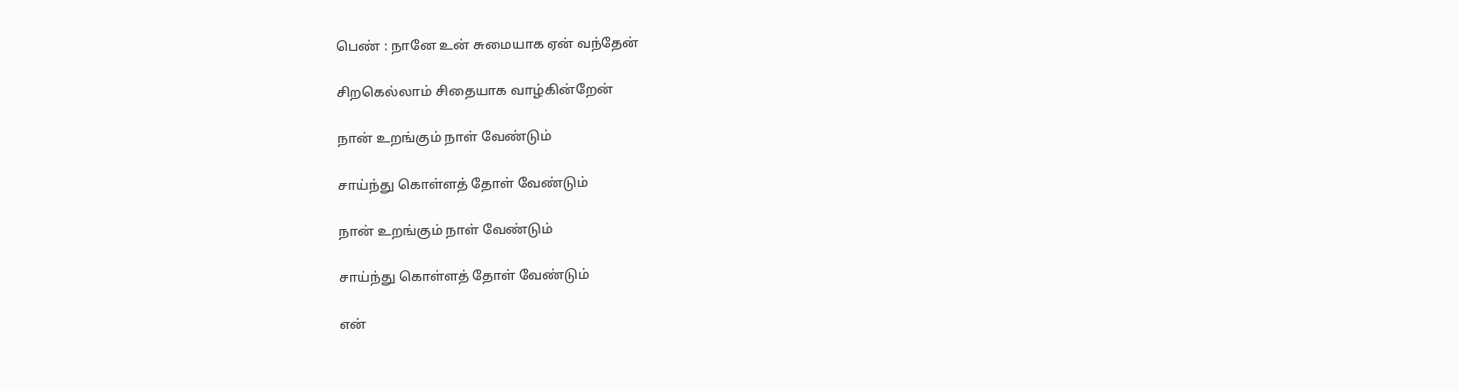பெண் : நானே உன் சுமையாக ஏன் வந்தேன்

சிறகெல்லாம் சிதையாக வாழ்கின்றேன்

நான் உறங்கும் நாள் வேண்டும்

சாய்ந்து கொள்ளத் தோள் வேண்டும்

நான் உறங்கும் நாள் வேண்டும்

சாய்ந்து கொள்ளத் தோள் வேண்டும்

என்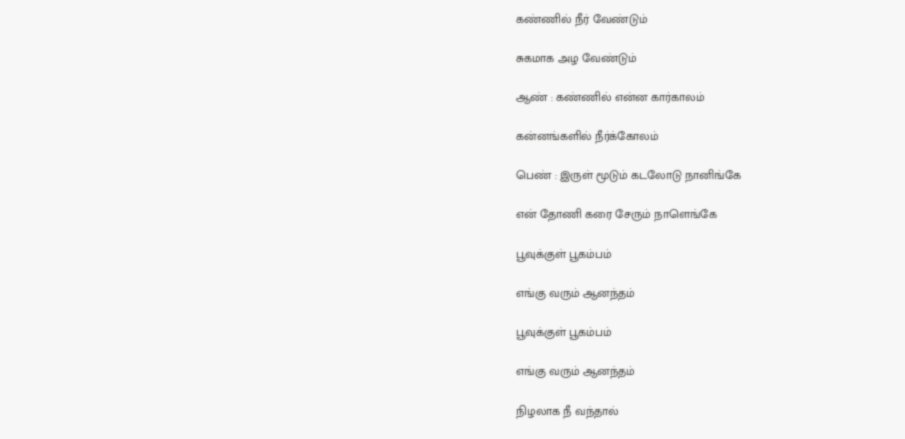கண்ணில் நீர் வேண்டும்

சுகமாக அழ வேண்டும்

ஆண் : கண்ணில் என்ன கார்காலம்

கன்னங்களில் நீர்க்கோலம்

பெண் : இருள் மூடும் கடலோடு நானிங்கே

என் தோணி கரை சேரும் நாளெங்கே

பூவுக்குள் பூகம்பம்

எங்கு வரும் ஆனந்தம்

பூவுக்குள் பூகம்பம்

எங்கு வரும் ஆனந்தம்

நிழலாக நீ வந்தால்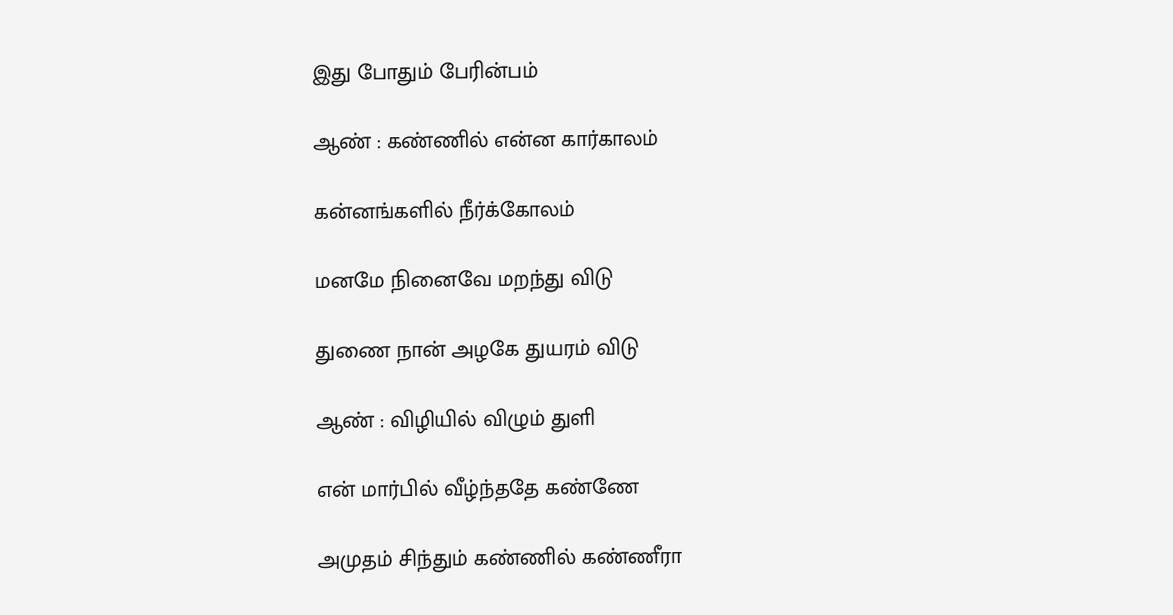இது போதும் பேரின்பம்

ஆண் : கண்ணில் என்ன கார்காலம்

கன்னங்களில் நீர்க்கோலம்

மனமே நினைவே மறந்து விடு

துணை நான் அழகே துயரம் விடு

ஆண் : விழியில் விழும் துளி

என் மார்பில் வீழ்ந்ததே கண்ணே

அமுதம் சிந்தும் கண்ணில் கண்ணீரா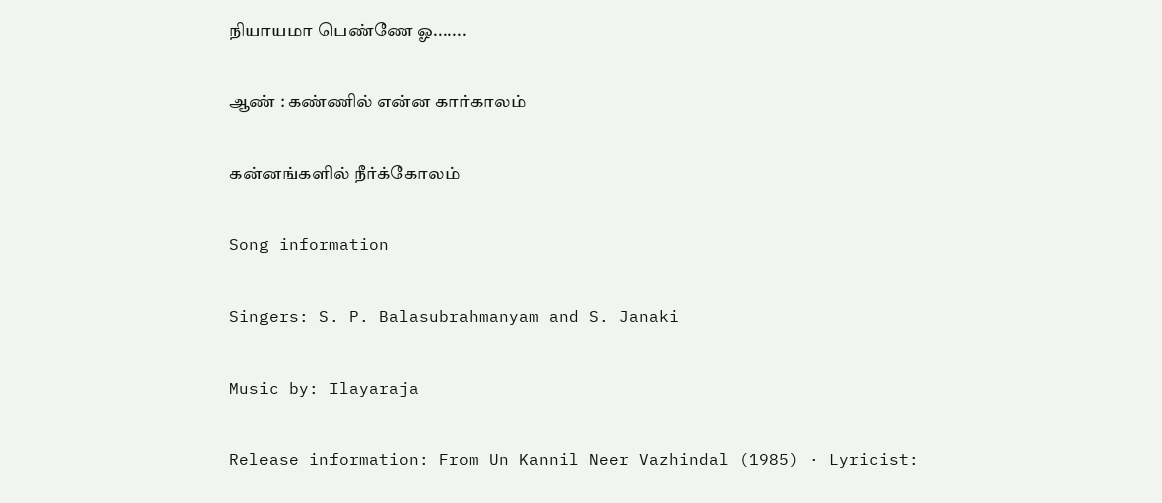நியாயமா பெண்ணே ஓ.......

ஆண் : கண்ணில் என்ன கார்காலம்

கன்னங்களில் நீர்க்கோலம்

Song information

Singers: S. P. Balasubrahmanyam and S. Janaki

Music by: Ilayaraja

Release information: From Un Kannil Neer Vazhindal (1985) · Lyricist: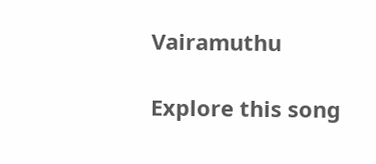Vairamuthu

Explore this song